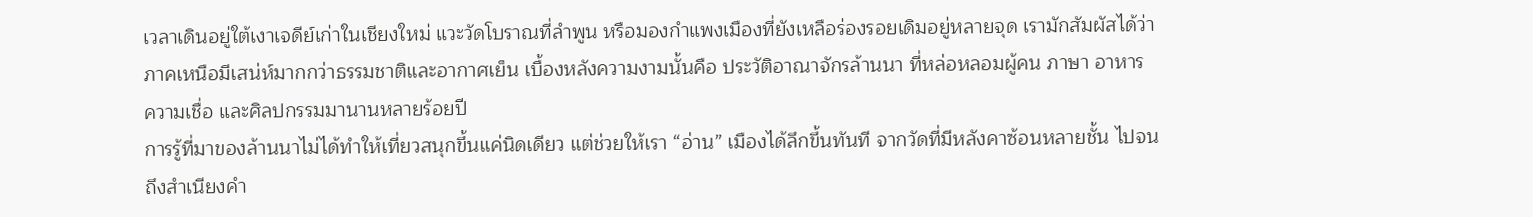เวลาเดินอยู่ใต้เงาเจดีย์เก่าในเชียงใหม่ แวะวัดโบราณที่ลำพูน หรือมองกำแพงเมืองที่ยังเหลือร่องรอยเดิมอยู่หลายจุด เรามักสัมผัสได้ว่าภาคเหนือมีเสน่ห์มากกว่าธรรมชาติและอากาศเย็น เบื้องหลังความงามนั้นคือ ประวัติอาณาจักรล้านนา ที่หล่อหลอมผู้คน ภาษา อาหาร ความเชื่อ และศิลปกรรมมานานหลายร้อยปี
การรู้ที่มาของล้านนาไม่ได้ทำให้เที่ยวสนุกขึ้นแค่นิดเดียว แต่ช่วยให้เรา “อ่าน” เมืองได้ลึกขึ้นทันที จากวัดที่มีหลังคาซ้อนหลายชั้น ไปจนถึงสำเนียงคำ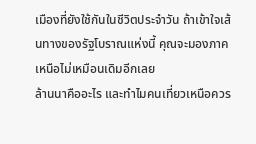เมืองที่ยังใช้กันในชีวิตประจำวัน ถ้าเข้าใจเส้นทางของรัฐโบราณแห่งนี้ คุณจะมองภาคเหนือไม่เหมือนเดิมอีกเลย
ล้านนาคืออะไร และทำไมคนเที่ยวเหนือควร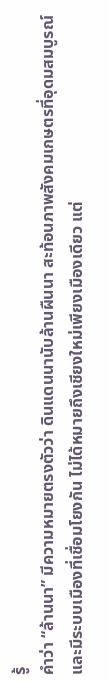รู้
คำว่า “ล้านนา” มีความหมายตรงตัวว่า ดินแดนนานับล้านผืนนา สะท้อนภาพสังคมเกษตรที่อุดมสมบูรณ์และมีระบบเมืองที่เชื่อมโยงกัน ไม่ได้หมายถึงเชียงใหม่เพียงเมืองเดียว แต่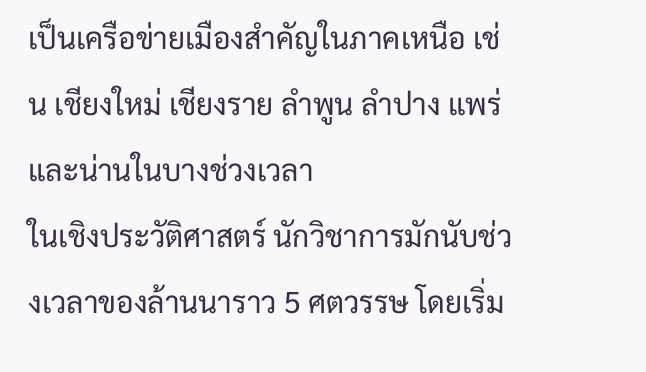เป็นเครือข่ายเมืองสำคัญในภาคเหนือ เช่น เชียงใหม่ เชียงราย ลำพูน ลำปาง แพร่ และน่านในบางช่วงเวลา
ในเชิงประวัติศาสตร์ นักวิชาการมักนับช่วงเวลาของล้านนาราว 5 ศตวรรษ โดยเริ่ม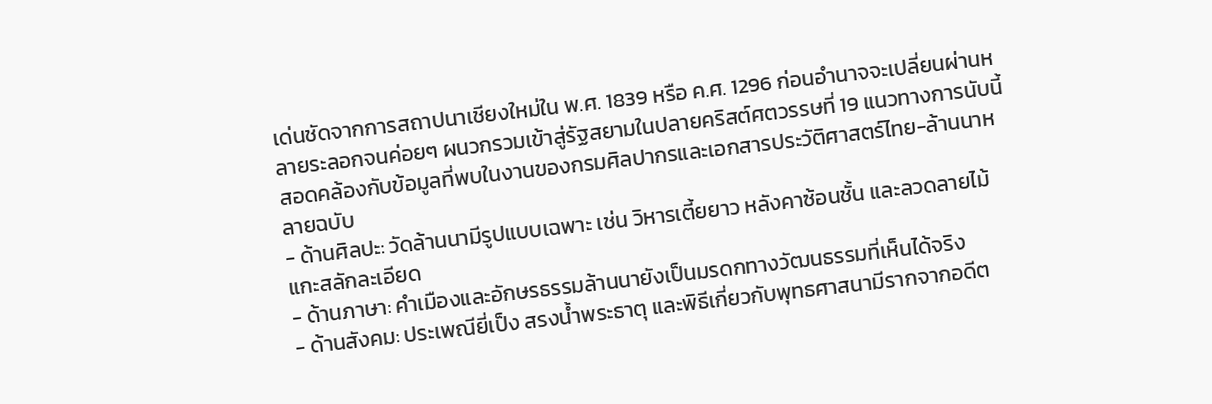เด่นชัดจากการสถาปนาเชียงใหม่ใน พ.ศ. 1839 หรือ ค.ศ. 1296 ก่อนอำนาจจะเปลี่ยนผ่านหลายระลอกจนค่อยๆ ผนวกรวมเข้าสู่รัฐสยามในปลายคริสต์ศตวรรษที่ 19 แนวทางการนับนี้สอดคล้องกับข้อมูลที่พบในงานของกรมศิลปากรและเอกสารประวัติศาสตร์ไทย-ล้านนาหลายฉบับ
- ด้านศิลปะ: วัดล้านนามีรูปแบบเฉพาะ เช่น วิหารเตี้ยยาว หลังคาซ้อนชั้น และลวดลายไม้แกะสลักละเอียด
- ด้านภาษา: คำเมืองและอักษรธรรมล้านนายังเป็นมรดกทางวัฒนธรรมที่เห็นได้จริง
- ด้านสังคม: ประเพณียี่เป็ง สรงน้ำพระธาตุ และพิธีเกี่ยวกับพุทธศาสนามีรากจากอดีต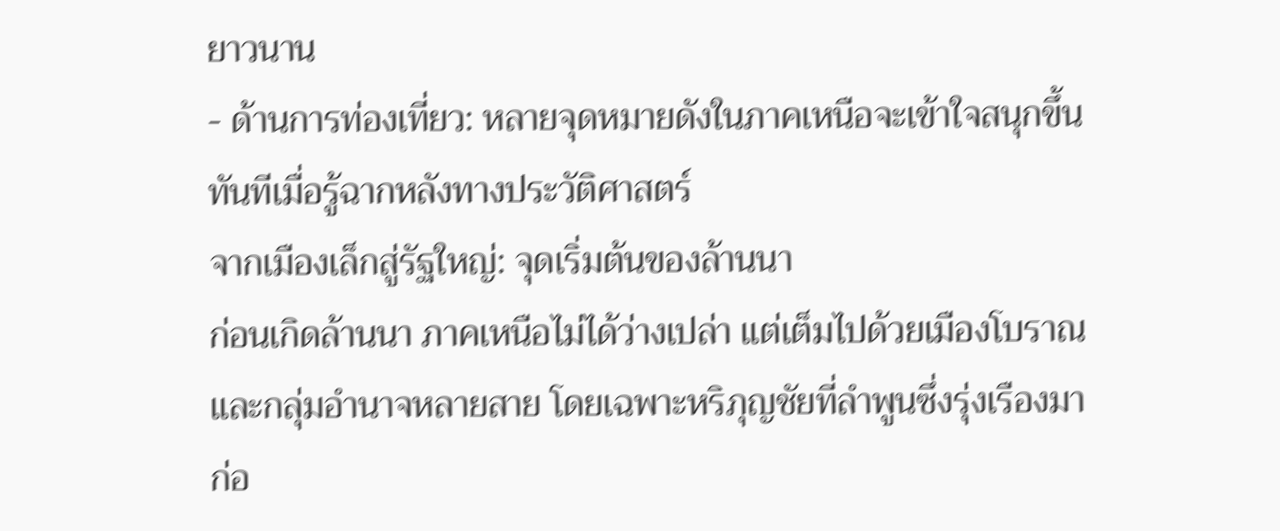ยาวนาน
- ด้านการท่องเที่ยว: หลายจุดหมายดังในภาคเหนือจะเข้าใจสนุกขึ้นทันทีเมื่อรู้ฉากหลังทางประวัติศาสตร์
จากเมืองเล็กสู่รัฐใหญ่: จุดเริ่มต้นของล้านนา
ก่อนเกิดล้านนา ภาคเหนือไม่ได้ว่างเปล่า แต่เต็มไปด้วยเมืองโบราณและกลุ่มอำนาจหลายสาย โดยเฉพาะหริภุญชัยที่ลำพูนซึ่งรุ่งเรืองมาก่อ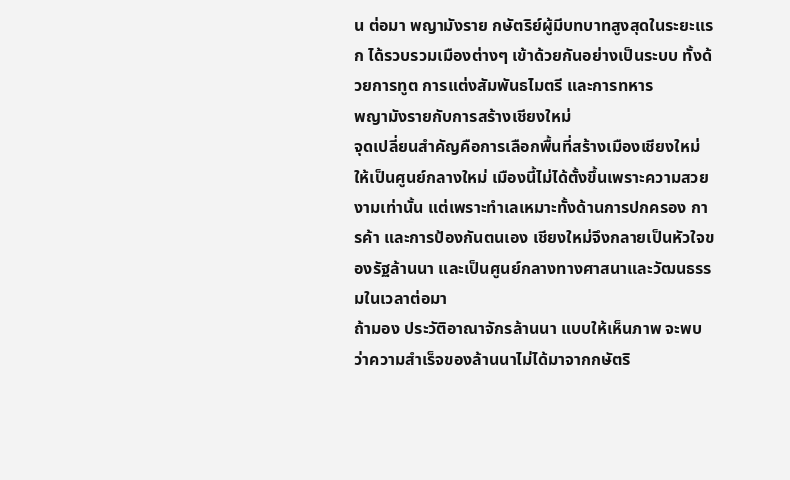น ต่อมา พญามังราย กษัตริย์ผู้มีบทบาทสูงสุดในระยะแรก ได้รวบรวมเมืองต่างๆ เข้าด้วยกันอย่างเป็นระบบ ทั้งด้วยการทูต การแต่งสัมพันธไมตรี และการทหาร
พญามังรายกับการสร้างเชียงใหม่
จุดเปลี่ยนสำคัญคือการเลือกพื้นที่สร้างเมืองเชียงใหม่ให้เป็นศูนย์กลางใหม่ เมืองนี้ไม่ได้ตั้งขึ้นเพราะความสวยงามเท่านั้น แต่เพราะทำเลเหมาะทั้งด้านการปกครอง การค้า และการป้องกันตนเอง เชียงใหม่จึงกลายเป็นหัวใจของรัฐล้านนา และเป็นศูนย์กลางทางศาสนาและวัฒนธรรมในเวลาต่อมา
ถ้ามอง ประวัติอาณาจักรล้านนา แบบให้เห็นภาพ จะพบว่าความสำเร็จของล้านนาไม่ได้มาจากกษัตริ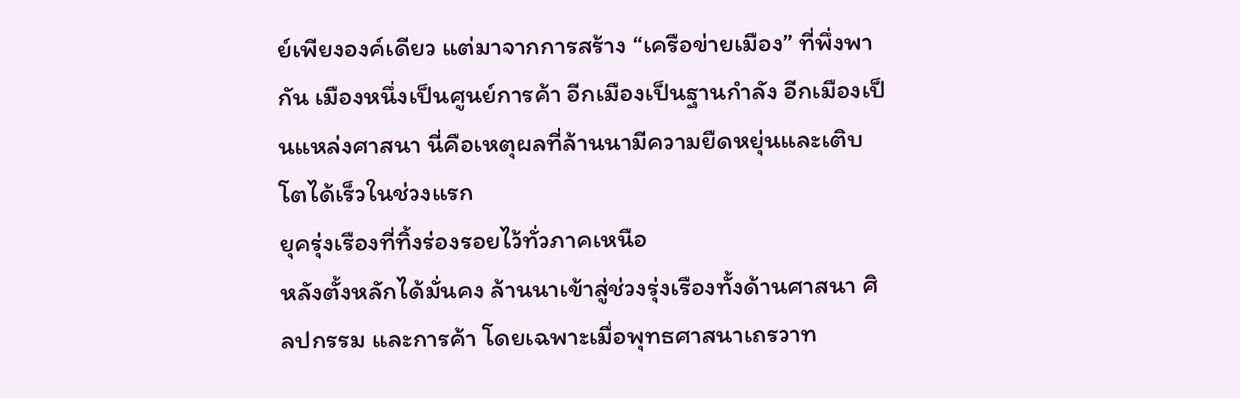ย์เพียงองค์เดียว แต่มาจากการสร้าง “เครือข่ายเมือง” ที่พึ่งพากัน เมืองหนึ่งเป็นศูนย์การค้า อีกเมืองเป็นฐานกำลัง อีกเมืองเป็นแหล่งศาสนา นี่คือเหตุผลที่ล้านนามีความยืดหยุ่นและเติบโตได้เร็วในช่วงแรก
ยุครุ่งเรืองที่ทิ้งร่องรอยไว้ทั่วภาคเหนือ
หลังตั้งหลักได้มั่นคง ล้านนาเข้าสู่ช่วงรุ่งเรืองทั้งด้านศาสนา ศิลปกรรม และการค้า โดยเฉพาะเมื่อพุทธศาสนาเถรวาท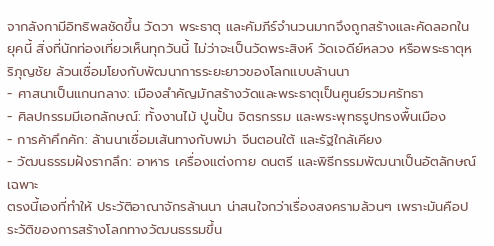จากลังกามีอิทธิพลชัดขึ้น วัดวา พระธาตุ และคัมภีร์จำนวนมากจึงถูกสร้างและคัดลอกในยุคนี้ สิ่งที่นักท่องเที่ยวเห็นทุกวันนี้ ไม่ว่าจะเป็นวัดพระสิงห์ วัดเจดีย์หลวง หรือพระธาตุหริภุญชัย ล้วนเชื่อมโยงกับพัฒนาการระยะยาวของโลกแบบล้านนา
- ศาสนาเป็นแกนกลาง: เมืองสำคัญมักสร้างวัดและพระธาตุเป็นศูนย์รวมศรัทธา
- ศิลปกรรมมีเอกลักษณ์: ทั้งงานไม้ ปูนปั้น จิตรกรรม และพระพุทธรูปทรงพื้นเมือง
- การค้าคึกคัก: ล้านนาเชื่อมเส้นทางกับพม่า จีนตอนใต้ และรัฐใกล้เคียง
- วัฒนธรรมฝังรากลึก: อาหาร เครื่องแต่งกาย ดนตรี และพิธีกรรมพัฒนาเป็นอัตลักษณ์เฉพาะ
ตรงนี้เองที่ทำให้ ประวัติอาณาจักรล้านนา น่าสนใจกว่าเรื่องสงครามล้วนๆ เพราะมันคือประวัติของการสร้างโลกทางวัฒนธรรมขึ้น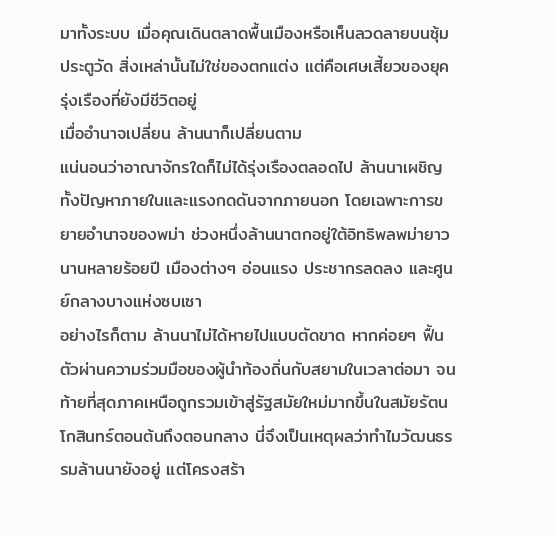มาทั้งระบบ เมื่อคุณเดินตลาดพื้นเมืองหรือเห็นลวดลายบนซุ้มประตูวัด สิ่งเหล่านั้นไม่ใช่ของตกแต่ง แต่คือเศษเสี้ยวของยุครุ่งเรืองที่ยังมีชีวิตอยู่
เมื่ออำนาจเปลี่ยน ล้านนาก็เปลี่ยนตาม
แน่นอนว่าอาณาจักรใดก็ไม่ได้รุ่งเรืองตลอดไป ล้านนาเผชิญทั้งปัญหาภายในและแรงกดดันจากภายนอก โดยเฉพาะการขยายอำนาจของพม่า ช่วงหนึ่งล้านนาตกอยู่ใต้อิทธิพลพม่ายาวนานหลายร้อยปี เมืองต่างๆ อ่อนแรง ประชากรลดลง และศูนย์กลางบางแห่งซบเซา
อย่างไรก็ตาม ล้านนาไม่ได้หายไปแบบตัดขาด หากค่อยๆ ฟื้นตัวผ่านความร่วมมือของผู้นำท้องถิ่นกับสยามในเวลาต่อมา จนท้ายที่สุดภาคเหนือถูกรวมเข้าสู่รัฐสมัยใหม่มากขึ้นในสมัยรัตนโกสินทร์ตอนต้นถึงตอนกลาง นี่จึงเป็นเหตุผลว่าทำไมวัฒนธรรมล้านนายังอยู่ แต่โครงสร้า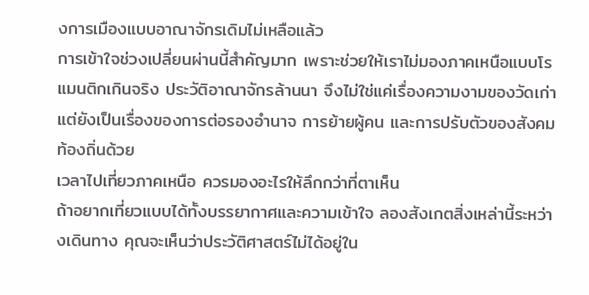งการเมืองแบบอาณาจักรเดิมไม่เหลือแล้ว
การเข้าใจช่วงเปลี่ยนผ่านนี้สำคัญมาก เพราะช่วยให้เราไม่มองภาคเหนือแบบโรแมนติกเกินจริง ประวัติอาณาจักรล้านนา จึงไม่ใช่แค่เรื่องความงามของวัดเก่า แต่ยังเป็นเรื่องของการต่อรองอำนาจ การย้ายผู้คน และการปรับตัวของสังคมท้องถิ่นด้วย
เวลาไปเที่ยวภาคเหนือ ควรมองอะไรให้ลึกกว่าที่ตาเห็น
ถ้าอยากเที่ยวแบบได้ทั้งบรรยากาศและความเข้าใจ ลองสังเกตสิ่งเหล่านี้ระหว่างเดินทาง คุณจะเห็นว่าประวัติศาสตร์ไม่ได้อยู่ใน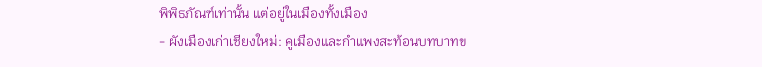พิพิธภัณฑ์เท่านั้น แต่อยู่ในเมืองทั้งเมือง
- ผังเมืองเก่าเชียงใหม่: คูเมืองและกำแพงสะท้อนบทบาทข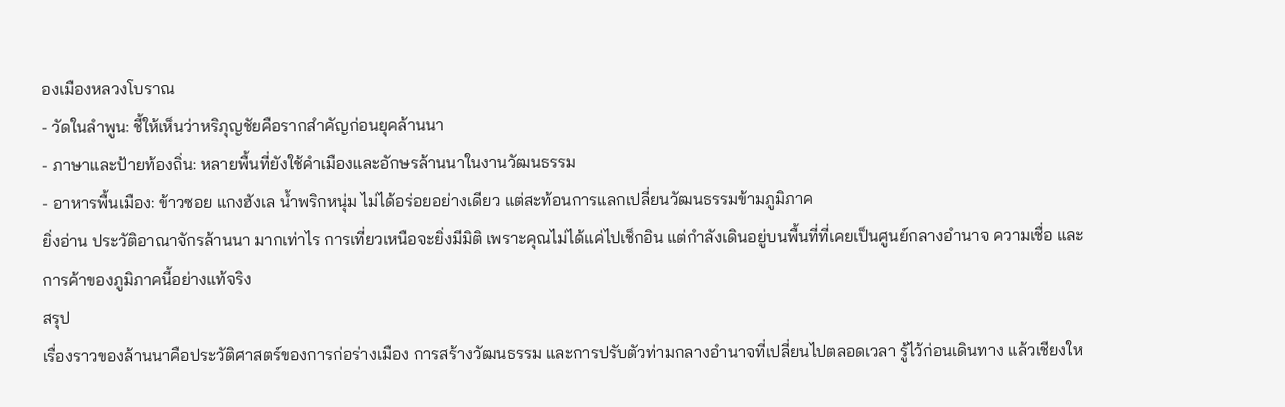องเมืองหลวงโบราณ
- วัดในลำพูน: ชี้ให้เห็นว่าหริภุญชัยคือรากสำคัญก่อนยุคล้านนา
- ภาษาและป้ายท้องถิ่น: หลายพื้นที่ยังใช้คำเมืองและอักษรล้านนาในงานวัฒนธรรม
- อาหารพื้นเมือง: ข้าวซอย แกงฮังเล น้ำพริกหนุ่ม ไม่ได้อร่อยอย่างเดียว แต่สะท้อนการแลกเปลี่ยนวัฒนธรรมข้ามภูมิภาค
ยิ่งอ่าน ประวัติอาณาจักรล้านนา มากเท่าไร การเที่ยวเหนือจะยิ่งมีมิติ เพราะคุณไม่ได้แค่ไปเช็กอิน แต่กำลังเดินอยู่บนพื้นที่ที่เคยเป็นศูนย์กลางอำนาจ ความเชื่อ และการค้าของภูมิภาคนี้อย่างแท้จริง
สรุป
เรื่องราวของล้านนาคือประวัติศาสตร์ของการก่อร่างเมือง การสร้างวัฒนธรรม และการปรับตัวท่ามกลางอำนาจที่เปลี่ยนไปตลอดเวลา รู้ไว้ก่อนเดินทาง แล้วเชียงให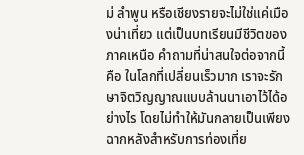ม่ ลำพูน หรือเชียงรายจะไม่ใช่แค่เมืองน่าเที่ยว แต่เป็นบทเรียนมีชีวิตของภาคเหนือ คำถามที่น่าสนใจต่อจากนี้คือ ในโลกที่เปลี่ยนเร็วมาก เราจะรักษาจิตวิญญาณแบบล้านนาเอาไว้ได้อย่างไร โดยไม่ทำให้มันกลายเป็นเพียงฉากหลังสำหรับการท่องเที่ย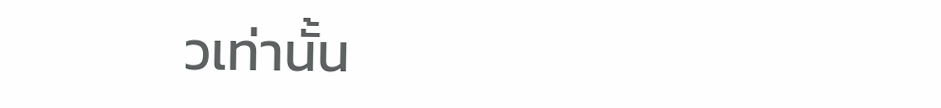วเท่านั้น